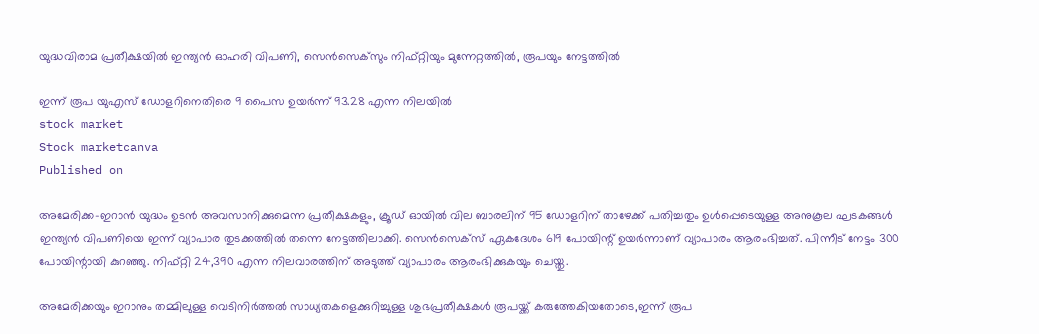യുദ്ധവിരാമ പ്രതീക്ഷയില്‍ ഇന്ത്യന്‍ ഓഹരി വിപണി, സെന്‍സെക്‌സും നിഫ്റ്റിയും മുന്നേറ്റത്തില്‍, രൂപയും നേട്ടത്തില്‍

ഇന്ന് രൂപ യുഎസ് ഡോളറിനെതിരെ 9 പൈസ ഉയര്‍ന്ന് 93.28 എന്ന നിലയില്‍
stock market
Stock marketcanva
Published on

അമേരിക്ക-ഇറാന്‍ യുദ്ധം ഉടന്‍ അവസാനിക്കുമെന്ന പ്രതീക്ഷകളും, ക്രൂഡ് ഓയില്‍ വില ബാരലിന് 95 ഡോളറിന് താഴേക്ക് പതിച്ചതും ഉള്‍പ്പെടെയുള്ള അനുകൂല ഘടകങ്ങള്‍ ഇന്ത്യന്‍ വിപണിയെ ഇന്ന് വ്യാപാര തുടക്കത്തില്‍ തന്നെ നേട്ടത്തിലാക്കി. സെന്‍സെക്‌സ് ഏകദേശം 619 പോയിന്റ് ഉയര്‍ന്നാണ് വ്യാപാരം ആരംഭിച്ചത്. പിന്നീട് നേട്ടം 300 പോയിന്റായി കുറഞ്ഞു. നിഫ്റ്റി 24,390 എന്ന നിലവാരത്തിന് അടുത്ത് വ്യാപാരം ആരംഭിക്കുകയും ചെയ്തു.

അമേരിക്കയും ഇറാനും തമ്മിലുള്ള വെടിനിര്‍ത്തല്‍ സാധ്യതകളെക്കുറിച്ചുള്ള ശുഭപ്രതീക്ഷകള്‍ രൂപയ്ക്ക് കരുത്തേകിയതോടെ,ഇന്ന് രൂപ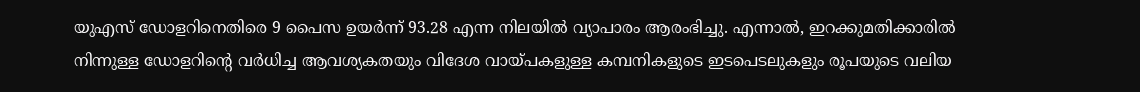യുഎസ് ഡോളറിനെതിരെ 9 പൈസ ഉയര്‍ന്ന് 93.28 എന്ന നിലയില്‍ വ്യാപാരം ആരംഭിച്ചു. എന്നാല്‍, ഇറക്കുമതിക്കാരില്‍ നിന്നുള്ള ഡോളറിന്റെ വര്‍ധിച്ച ആവശ്യകതയും വിദേശ വായ്പകളുള്ള കമ്പനികളുടെ ഇടപെടലുകളും രൂപയുടെ വലിയ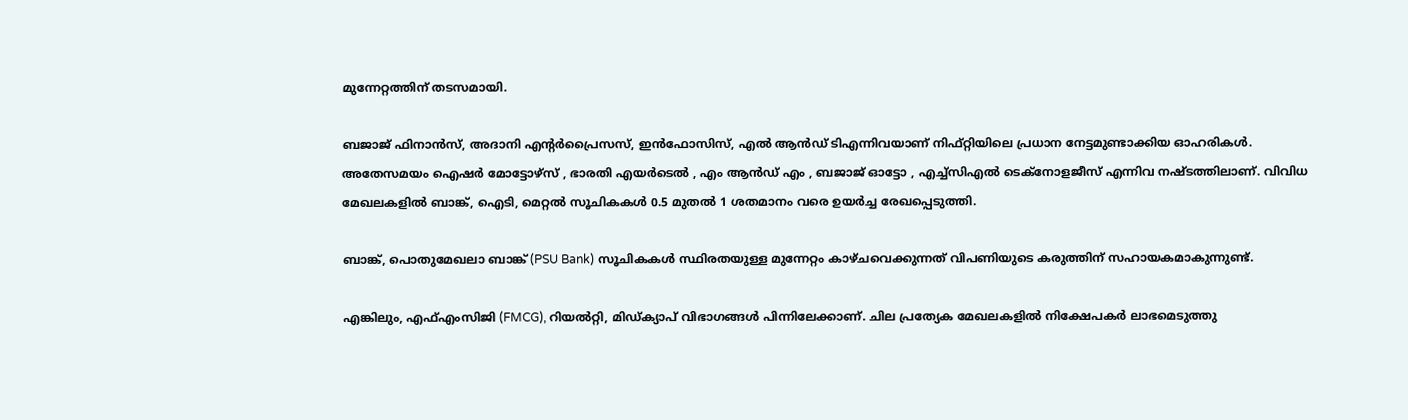മുന്നേറ്റത്തിന് തടസമായി.

ബജാജ് ഫിനാന്‍സ്, അദാനി എന്റര്‍പ്രൈസസ്, ഇന്‍ഫോസിസ്, എല്‍ ആന്‍ഡ് ടിഎന്നിവയാണ് നിഫ്റ്റിയിലെ പ്രധാന നേട്ടമുണ്ടാക്കിയ ഓഹരികള്‍. അതേസമയം ഐഷര്‍ മോട്ടോഴ്സ് , ഭാരതി എയര്‍ടെല്‍ , എം ആന്‍ഡ് എം , ബജാജ് ഓട്ടോ , എച്ച്‌സിഎല്‍ ടെക്‌നോളജീസ് എന്നിവ നഷ്ടത്തിലാണ്. വിവിധ മേഖലകളില്‍ ബാങ്ക്, ഐടി, മെറ്റല്‍ സൂചികകള്‍ 0.5 മുതല്‍ 1 ശതമാനം വരെ ഉയര്‍ച്ച രേഖപ്പെടുത്തി.

ബാങ്ക്, പൊതുമേഖലാ ബാങ്ക് (PSU Bank) സൂചികകള്‍ സ്ഥിരതയുള്ള മുന്നേറ്റം കാഴ്ചവെക്കുന്നത് വിപണിയുടെ കരുത്തിന് സഹായകമാകുന്നുണ്ട്.

എങ്കിലും, എഫ്എംസിജി (FMCG), റിയല്‍റ്റി, മിഡ്ക്യാപ് വിഭാഗങ്ങള്‍ പിന്നിലേക്കാണ്. ചില പ്രത്യേക മേഖലകളില്‍ നിക്ഷേപകര്‍ ലാഭമെടുത്തു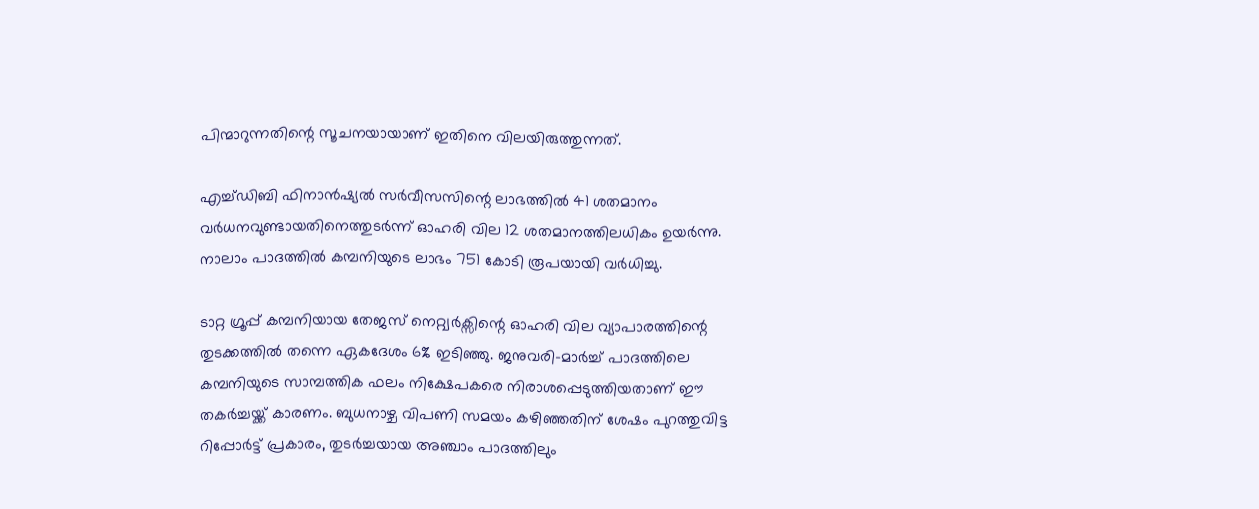പിന്മാറുന്നതിന്റെ സൂചനയായാണ് ഇതിനെ വിലയിരുത്തുന്നത്.

എച്ച്ഡിബി ഫിനാന്‍ഷ്യല്‍ സര്‍വീസസിന്റെ ലാഭത്തില്‍ 41 ശതമാനം വര്‍ധനവുണ്ടായതിനെത്തുടര്‍ന്ന് ഓഹരി വില 12 ശതമാനത്തിലധികം ഉയര്‍ന്നു. നാലാം പാദത്തില്‍ കമ്പനിയുടെ ലാഭം 751 കോടി രൂപയായി വര്‍ധിച്ചു.

ടാറ്റ ഗ്രൂപ്പ് കമ്പനിയായ തേജസ് നെറ്റ്വര്‍ക്സിന്റെ ഓഹരി വില വ്യാപാരത്തിന്റെ തുടക്കത്തില്‍ തന്നെ ഏകദേശം 6% ഇടിഞ്ഞു. ജനുവരി-മാര്‍ച്ച് പാദത്തിലെ കമ്പനിയുടെ സാമ്പത്തിക ഫലം നിക്ഷേപകരെ നിരാശപ്പെടുത്തിയതാണ് ഈ തകര്‍ച്ചയ്ക്ക് കാരണം. ബുധനാഴ്ച വിപണി സമയം കഴിഞ്ഞതിന് ശേഷം പുറത്തുവിട്ട റിപ്പോര്‍ട്ട് പ്രകാരം, തുടര്‍ച്ചയായ അഞ്ചാം പാദത്തിലും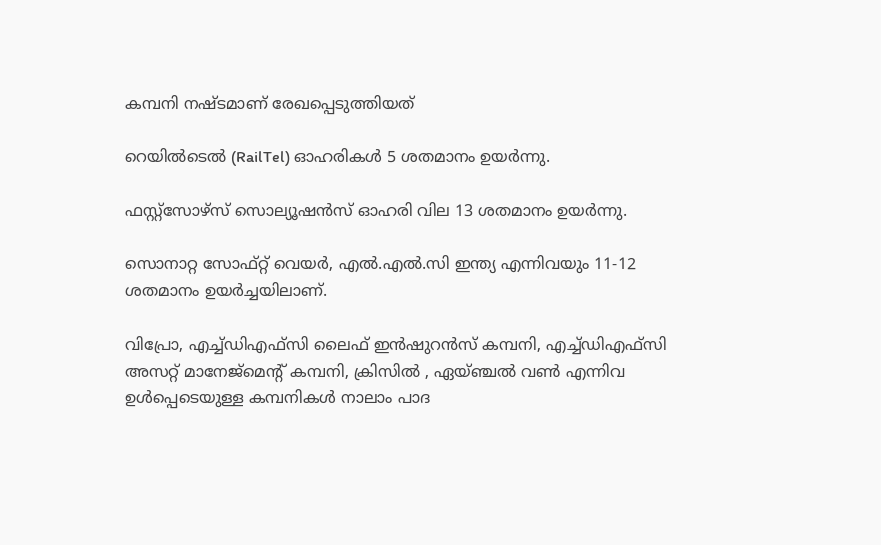കമ്പനി നഷ്ടമാണ് രേഖപ്പെടുത്തിയത്

റെയില്‍ടെല്‍ (RailTel) ഓഹരികള്‍ 5 ശതമാനം ഉയര്‍ന്നു.

ഫസ്റ്റ്‌സോഴ്‌സ് സൊല്യൂഷന്‍സ് ഓഹരി വില 13 ശതമാനം ഉയര്‍ന്നു.

സൊനാറ്റ സോഫ്റ്റ് വെയര്‍, എല്‍.എല്‍.സി ഇന്ത്യ എന്നിവയും 11-12 ശതമാനം ഉയര്‍ച്ചയിലാണ്.

വിപ്രോ, എച്ച്ഡിഎഫ്‌സി ലൈഫ് ഇന്‍ഷുറന്‍സ് കമ്പനി, എച്ച്ഡിഎഫ്‌സി അസറ്റ് മാനേജ്‌മെന്റ് കമ്പനി, ക്രിസില്‍ , ഏയ്ഞ്ചല്‍ വണ്‍ എന്നിവ ഉള്‍പ്പെടെയുള്ള കമ്പനികള്‍ നാലാം പാദ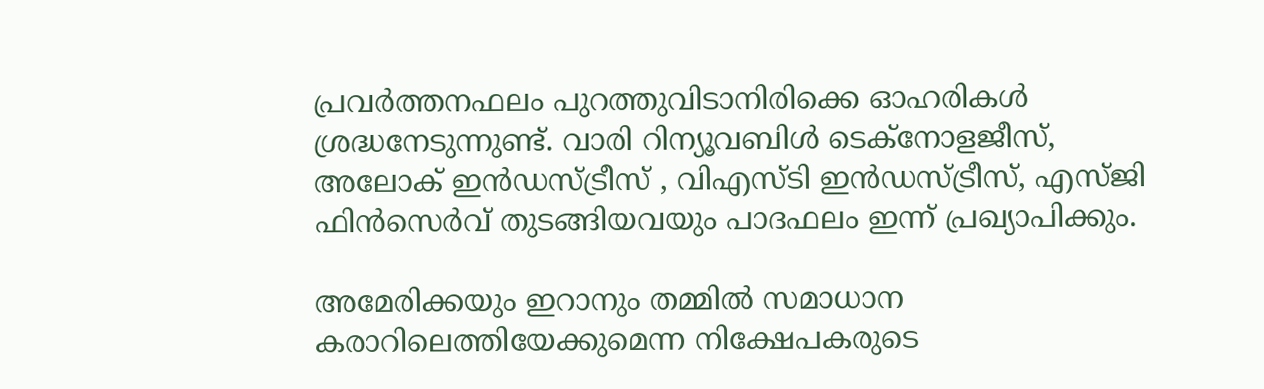പ്രവര്‍ത്തനഫലം പുറത്തുവിടാനിരിക്കെ ഓഹരികള്‍ ശ്രദ്ധനേടുന്നുണ്ട്. വാരി റിന്യൂവബിള്‍ ടെക്‌നോളജീസ്, അലോക് ഇന്‍ഡസ്ട്രീസ് , വിഎസ്ടി ഇന്‍ഡസ്ട്രീസ്, എസ്ജി ഫിന്‍സെര്‍വ് തുടങ്ങിയവയും പാദഫലം ഇന്ന് പ്രഖ്യാപിക്കും.

അമേരിക്കയും ഇറാനും തമ്മില്‍ സമാധാന കരാറിലെത്തിയേക്കുമെന്ന നിക്ഷേപകരുടെ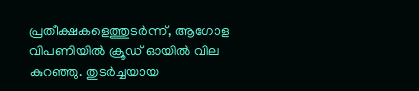പ്രതീക്ഷകളെത്തുടര്‍ന്ന്, ആഗോള വിപണിയില്‍ ക്രൂഡ് ഓയില്‍ വില കുറഞ്ഞു. തുടര്‍ച്ചയായ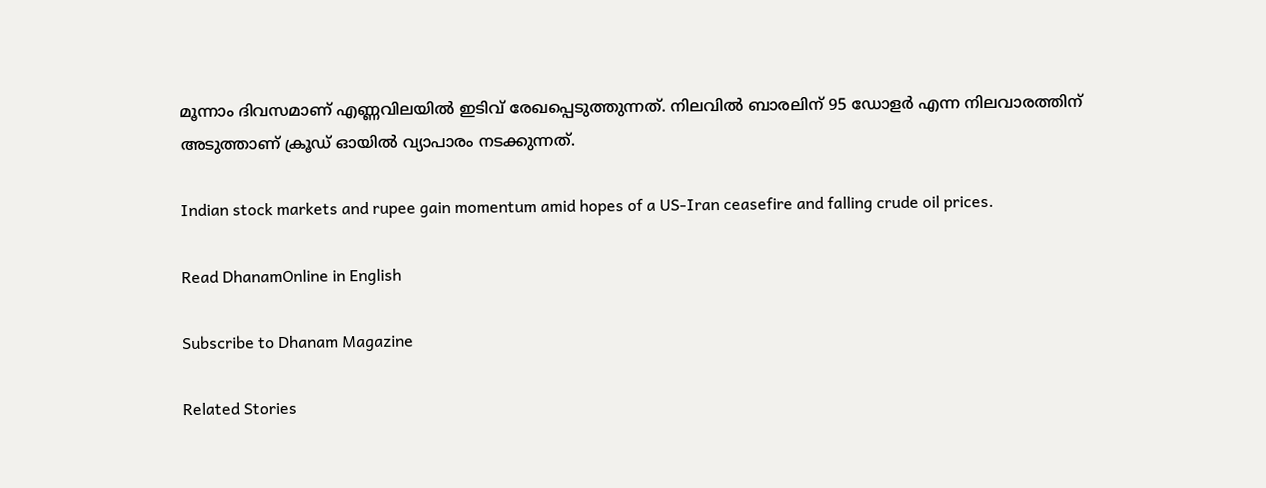മൂന്നാം ദിവസമാണ് എണ്ണവിലയില്‍ ഇടിവ് രേഖപ്പെടുത്തുന്നത്. നിലവില്‍ ബാരലിന് 95 ഡോളര്‍ എന്ന നിലവാരത്തിന് അടുത്താണ് ക്രൂഡ് ഓയില്‍ വ്യാപാരം നടക്കുന്നത്.

Indian stock markets and rupee gain momentum amid hopes of a US-Iran ceasefire and falling crude oil prices.

Read DhanamOnline in English

Subscribe to Dhanam Magazine

Related Stories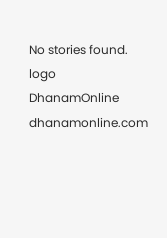No stories found.
logo
DhanamOnline
dhanamonline.com